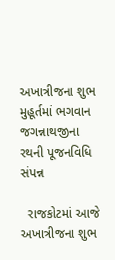અખાત્રીજના શુભ મુહૂર્તમાં ભગવાન જગન્નાથજીના રથની પૂજનવિધિ સંપન્ન

  રાજકોટમાં આજે અખાત્રીજના શુભ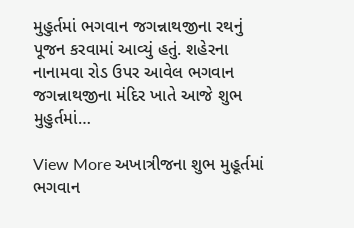મુહુર્તમાં ભગવાન જગન્નાથજીના રથનું પૂજન કરવામાં આવ્યું હતું. શહેરના નાનામવા રોડ ઉપર આવેલ ભગવાન જગન્નાથજીના મંદિર ખાતે આજે શુભ મુહુર્તમાં…

View More અખાત્રીજના શુભ મુહૂર્તમાં ભગવાન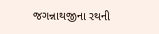જગન્નાથજીના રથની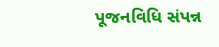પૂજનવિધિ સંપન્ન